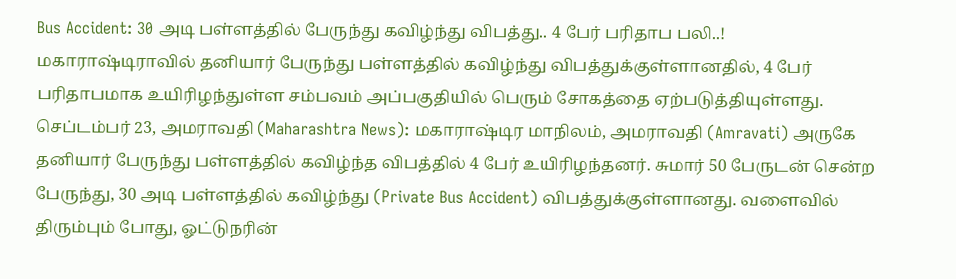Bus Accident: 30 அடி பள்ளத்தில் பேருந்து கவிழ்ந்து விபத்து.. 4 பேர் பரிதாப பலி..!
மகாராஷ்டிராவில் தனியார் பேருந்து பள்ளத்தில் கவிழ்ந்து விபத்துக்குள்ளானதில், 4 பேர் பரிதாபமாக உயிரிழந்துள்ள சம்பவம் அப்பகுதியில் பெரும் சோகத்தை ஏற்படுத்தியுள்ளது.
செப்டம்பர் 23, அமராவதி (Maharashtra News): மகாராஷ்டிர மாநிலம், அமராவதி (Amravati) அருகே தனியார் பேருந்து பள்ளத்தில் கவிழ்ந்த விபத்தில் 4 பேர் உயிரிழந்தனர். சுமார் 50 பேருடன் சென்ற பேருந்து, 30 அடி பள்ளத்தில் கவிழ்ந்து (Private Bus Accident) விபத்துக்குள்ளானது. வளைவில் திரும்பும் போது, ஓட்டுநரின்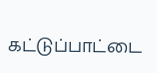கட்டுப்பாட்டை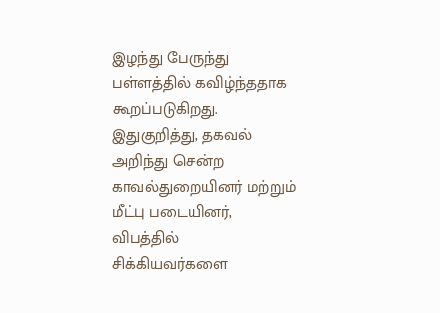இழந்து பேருந்து பள்ளத்தில் கவிழ்ந்ததாக கூறப்படுகிறது. இதுகுறித்து, தகவல் அறிந்து சென்ற காவல்துறையினர் மற்றும் மீட்பு படையினர், விபத்தில் சிக்கியவர்களை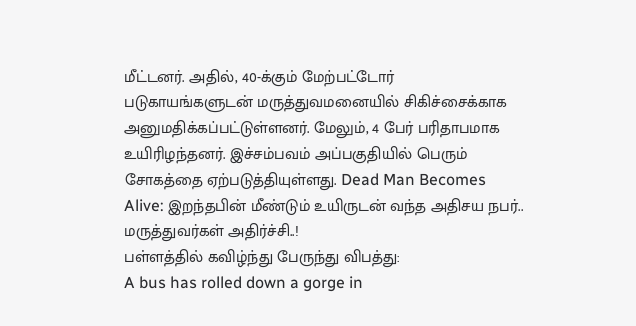மீட்டனர். அதில், 40-க்கும் மேற்பட்டோர் படுகாயங்களுடன் மருத்துவமனையில் சிகிச்சைக்காக அனுமதிக்கப்பட்டுள்ளனர். மேலும், 4 பேர் பரிதாபமாக உயிரிழந்தனர். இச்சம்பவம் அப்பகுதியில் பெரும் சோகத்தை ஏற்படுத்தியுள்ளது. Dead Man Becomes Alive: இறந்தபின் மீண்டும் உயிருடன் வந்த அதிசய நபர்.. மருத்துவர்கள் அதிர்ச்சி..!
பள்ளத்தில் கவிழ்ந்து பேருந்து விபத்து:
A bus has rolled down a gorge in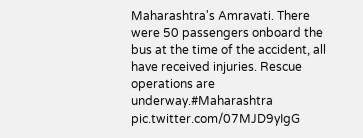Maharashtra's Amravati. There were 50 passengers onboard the bus at the time of the accident, all have received injuries. Rescue operations are underway.#Maharashtra pic.twitter.com/07MJD9yIgG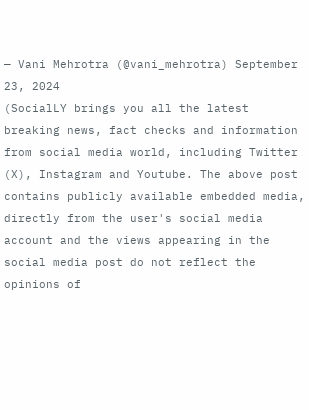— Vani Mehrotra (@vani_mehrotra) September 23, 2024
(SocialLY brings you all the latest breaking news, fact checks and information from social media world, including Twitter (X), Instagram and Youtube. The above post contains publicly available embedded media, directly from the user's social media account and the views appearing in the social media post do not reflect the opinions of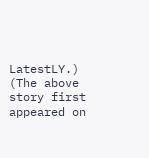LatestLY.)
(The above story first appeared on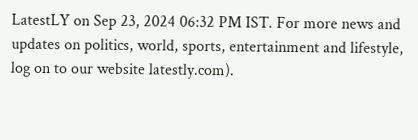LatestLY on Sep 23, 2024 06:32 PM IST. For more news and updates on politics, world, sports, entertainment and lifestyle, log on to our website latestly.com).